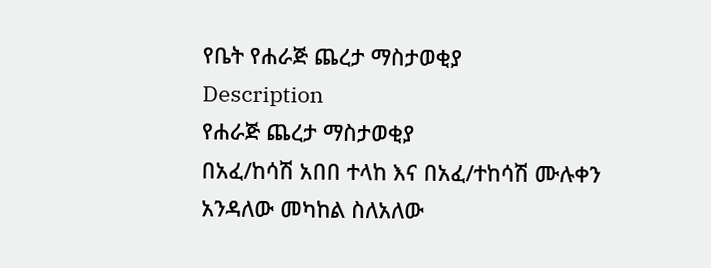የቤት የሐራጅ ጨረታ ማስታወቂያ
Description
የሐራጅ ጨረታ ማስታወቂያ
በአፈ/ከሳሽ አበበ ተላከ እና በአፈ/ተከሳሽ ሙሉቀን አንዳለው መካከል ስለአለው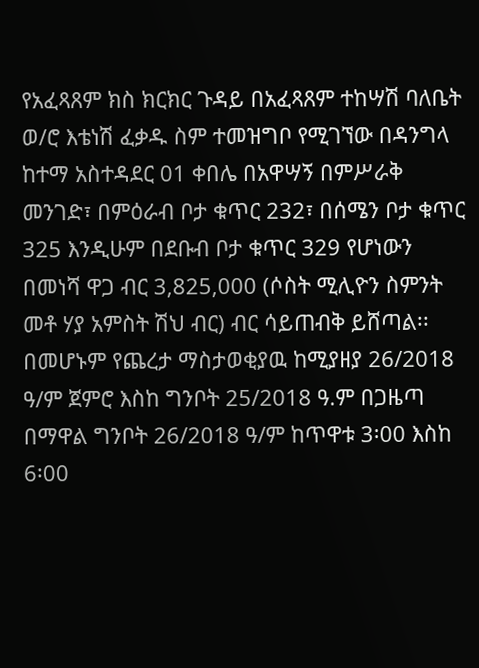የአፈጻጸም ክስ ክርክር ጉዳይ በአፈጻጸም ተከሣሽ ባለቤት ወ/ሮ እቴነሽ ፈቃዱ ስም ተመዝግቦ የሚገኘው በዳንግላ ከተማ አስተዳደር 01 ቀበሌ በአዋሣኝ በምሥራቅ መንገድ፣ በምዕራብ ቦታ ቁጥር 232፣ በሰሜን ቦታ ቁጥር 325 እንዲሁም በደቡብ ቦታ ቁጥር 329 የሆነውን በመነሻ ዋጋ ብር 3,825,000 (ሶስት ሚሊዮን ስምንት መቶ ሃያ አምስት ሽህ ብር) ብር ሳይጠብቅ ይሸጣል፡፡ በመሆኑም የጨረታ ማስታወቂያዉ ከሚያዘያ 26/2018 ዓ/ም ጀምሮ እስከ ግንቦት 25/2018 ዓ.ም በጋዜጣ በማዋል ግንቦት 26/2018 ዓ/ም ከጥዋቱ 3፡00 እስከ 6፡00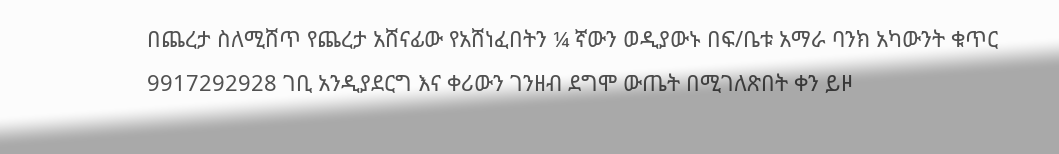በጨረታ ስለሚሸጥ የጨረታ አሸናፊው የአሸነፈበትን ¼ ኛውን ወዲያውኑ በፍ/ቤቱ አማራ ባንክ አካውንት ቁጥር 9917292928 ገቢ አንዲያደርግ እና ቀሪውን ገንዘብ ደግሞ ውጤት በሚገለጽበት ቀን ይዞ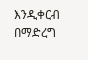እንዲቀርብ በማድረግ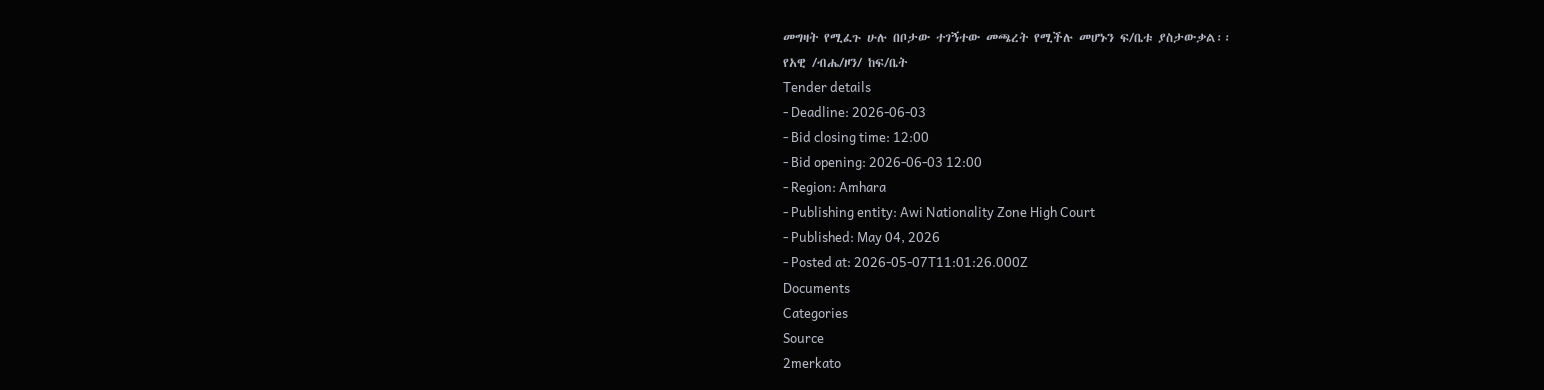መግዛት የሚፈጉ ሁሉ በቦታው ተገኝተው መጫረት የሚችሉ መሆኑን ፍ/ቤቱ ያስታውቃል፡፡
የአዊ /ብሔ/ዞን/ ከፍ/ቤት
Tender details
- Deadline: 2026-06-03
- Bid closing time: 12:00
- Bid opening: 2026-06-03 12:00
- Region: Amhara
- Publishing entity: Awi Nationality Zone High Court
- Published: May 04, 2026
- Posted at: 2026-05-07T11:01:26.000Z
Documents
Categories
Source
2merkato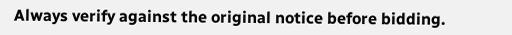Always verify against the original notice before bidding.